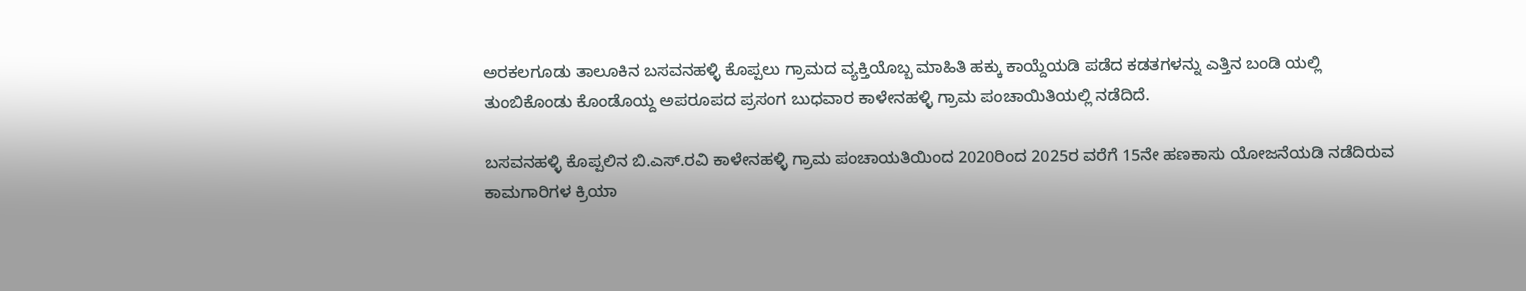ಅರಕಲಗೂಡು ತಾಲೂಕಿನ ಬಸವನಹಳ್ಳಿ ಕೊಪ್ಪಲು ಗ್ರಾಮದ ವ್ಯಕ್ತಿಯೊಬ್ಬ ಮಾಹಿತಿ ಹಕ್ಕು ಕಾಯ್ದೆಯಡಿ ಪಡೆದ ಕಡತಗಳನ್ನು ಎತ್ತಿನ ಬಂಡಿ ಯಲ್ಲಿ ತುಂಬಿಕೊಂಡು ಕೊಂಡೊಯ್ದ ಅಪರೂಪದ ಪ್ರಸಂಗ ಬುಧವಾರ ಕಾಳೇನಹಳ್ಳಿ ಗ್ರಾಮ ಪಂಚಾಯಿತಿಯಲ್ಲಿ ನಡೆದಿದೆ.

ಬಸವನಹಳ್ಳಿ ಕೊಪ್ಪಲಿನ ಬಿ.ಎಸ್.ರವಿ ಕಾಳೇನಹಳ್ಳಿ ಗ್ರಾಮ ಪಂಚಾಯತಿಯಿಂದ 2020ರಿಂದ 2025ರ ವರೆಗೆ 15ನೇ ಹಣಕಾಸು ಯೋಜನೆಯಡಿ ನಡೆದಿರುವ ಕಾಮಗಾರಿಗಳ ಕ್ರಿಯಾ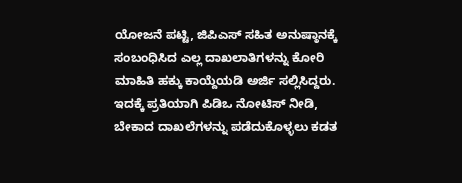ಯೋಜನೆ ಪಟ್ಟಿ, ಜಿಪಿಎಸ್ ಸಹಿತ ಅನುಷ್ಠಾನಕ್ಕೆ ಸಂಬಂಧಿಸಿದ ಎಲ್ಲ ದಾಖಲಾತಿಗಳನ್ನು ಕೋರಿ ಮಾಹಿತಿ ಹಕ್ಕು ಕಾಯ್ದೆಯಡಿ ಅರ್ಜಿ ಸಲ್ಲಿಸಿದ್ದರು. ಇದಕ್ಕೆ ಪ್ರತಿಯಾಗಿ ಪಿಡಿಒ ನೋಟಿಸ್ ನೀಡಿ, ಬೇಕಾದ ದಾಖಲೆಗಳನ್ನು ಪಡೆದುಕೊಳ್ಳಲು ಕಡತ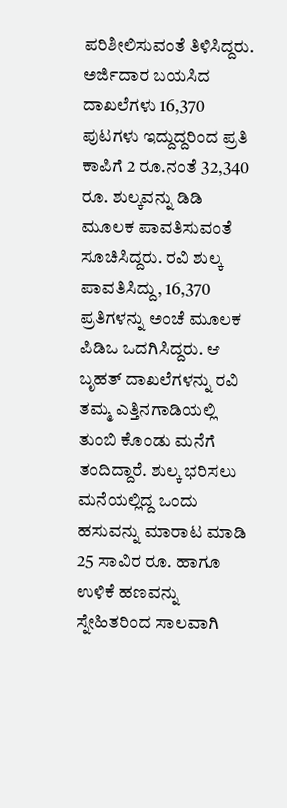ಪರಿಶೀಲಿಸುವಂತೆ ತಿಳಿಸಿದ್ದರು. ಅರ್ಜಿದಾರ ಬಯಸಿದ ದಾಖಲೆಗಳು 16,370 ಪುಟಗಳು ಇದ್ದುದ್ದರಿಂದ ಪ್ರತಿ ಕಾಪಿಗೆ 2 ರೂ.ನಂತೆ 32,340 ರೂ. ಶುಲ್ಕವನ್ನು ಡಿಡಿ ಮೂಲಕ ಪಾವತಿಸುವಂತೆ ಸೂಚಿಸಿದ್ದರು. ರವಿ ಶುಲ್ಕ ಪಾವತಿಸಿದ್ದು, 16,370 ಪ್ರತಿಗಳನ್ನು ಅಂಚೆ ಮೂಲಕ ಪಿಡಿಒ ಒದಗಿಸಿದ್ದರು. ಆ ಬೃಹತ್ ದಾಖಲೆಗಳನ್ನು ರವಿ ತಮ್ಮ ಎತ್ತಿನಗಾಡಿಯಲ್ಲಿ ತುಂಬಿ ಕೊಂಡು ಮನೆಗೆ ತಂದಿದ್ದಾರೆ. ಶುಲ್ಕ ಭರಿಸಲು ಮನೆಯಲ್ಲಿದ್ದ ಒಂದು ಹಸುವನ್ನು ಮಾರಾಟ ಮಾಡಿ 25 ಸಾವಿರ ರೂ. ಹಾಗೂ ಉಳಿಕೆ ಹಣವನ್ನು ಸ್ನೇಹಿತರಿಂದ ಸಾಲವಾಗಿ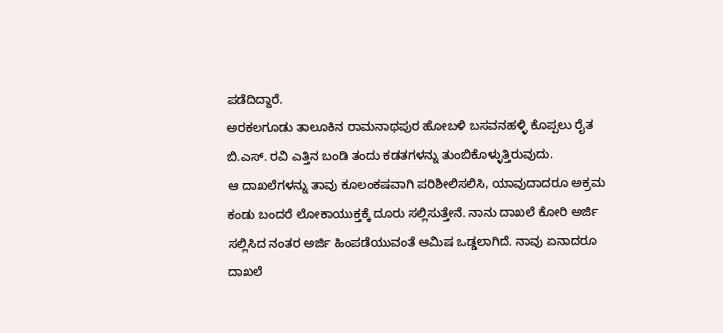ಪಡೆದಿದ್ದಾರೆ.
ಅರಕಲಗೂಡು ತಾಲೂಕಿನ ರಾಮನಾಥಪುರ ಹೋಬಳಿ ಬಸವನಹಳ್ಳಿ ಕೊಪ್ಪಲು ರೈತ ಬಿ.ಎಸ್. ರವಿ ಎತ್ತಿನ ಬಂಡಿ ತಂದು ಕಡತಗಳನ್ನು ತುಂಬಿಕೊಳ್ಳುತ್ತಿರುವುದು.
ಆ ದಾಖಲೆಗಳನ್ನು ತಾವು ಕೂಲಂಕಷವಾಗಿ ಪರಿಶೀಲಿಸಲಿಸಿ, ಯಾವುದಾದರೂ ಅಕ್ರಮ ಕಂಡು ಬಂದರೆ ಲೋಕಾಯುಕ್ತಕ್ಕೆ ದೂರು ಸಲ್ಲಿಸುತ್ತೇನೆ. ನಾನು ದಾಖಲೆ ಕೋರಿ ಅರ್ಜಿ ಸಲ್ಲಿಸಿದ ನಂತರ ಅರ್ಜಿ ಹಿಂಪಡೆಯುವಂತೆ ಆಮಿಷ ಒಡ್ಡಲಾಗಿದೆ. ನಾವು ಏನಾದರೂ ದಾಖಲೆ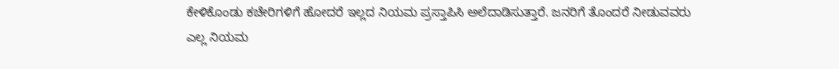ಕೇಳಿಕೊಂಡು ಕಚೇರಿಗಳಿಗೆ ಹೋದರೆ ಇಲ್ಲದ ನಿಯಮ ಪ್ರಸ್ತಾಪಿಸಿ ಅಲೆದಾಡಿಸುತ್ತಾರೆ. ಜನರಿಗೆ ತೊಂದರೆ ನೀಡುವವರು ಎಲ್ಲ ನಿಯಮ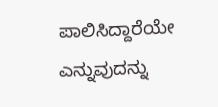ಪಾಲಿಸಿದ್ದಾರೆಯೇ ಎನ್ನುವುದನ್ನು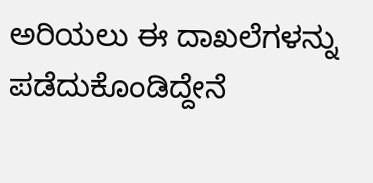ಅರಿಯಲು ಈ ದಾಖಲೆಗಳನ್ನು ಪಡೆದುಕೊಂಡಿದ್ದೇನೆ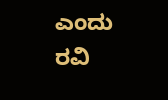ಎಂದು ರವಿ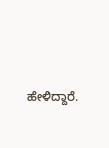ಹೇಳಿದ್ದಾರೆ.